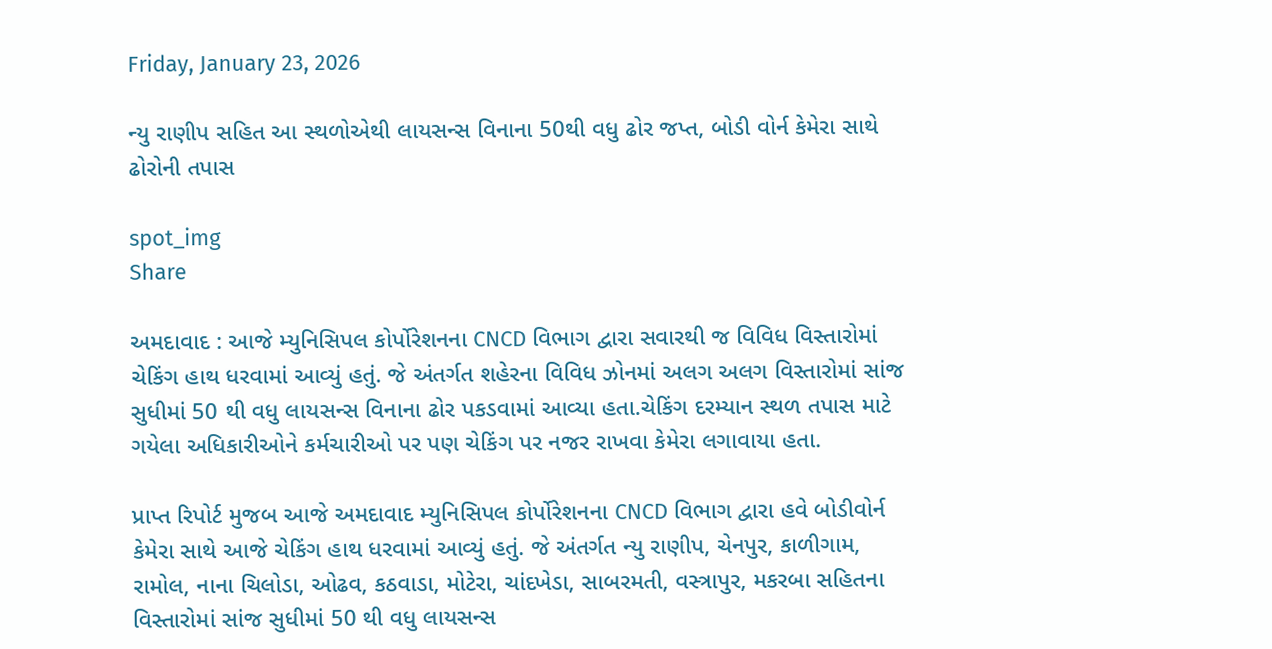Friday, January 23, 2026

ન્યુ રાણીપ સહિત આ સ્થળોએથી લાયસન્સ વિનાના 50થી વધુ ઢોર જપ્ત, બોડી વોર્ન કેમેરા સાથે ઢોરોની તપાસ

spot_img
Share

અમદાવાદ : આજે મ્યુનિસિપલ કોર્પોરેશનના CNCD વિભાગ દ્વારા સવારથી જ વિવિધ વિસ્તારોમાં ચેકિંગ હાથ ધરવામાં આવ્યું હતું. જે અંતર્ગત શહેરના વિવિધ ઝોનમાં અલગ અલગ વિસ્તારોમાં સાંજ સુધીમાં 50 થી વધુ લાયસન્સ વિનાના ઢોર પકડવામાં આવ્યા હતા.ચેકિંગ દરમ્યાન સ્થળ તપાસ માટે ગયેલા અધિકારીઓને કર્મચારીઓ પર પણ ચેકિંગ પર નજર રાખવા કેમેરા લગાવાયા હતા.

પ્રાપ્ત રિપોર્ટ મુજબ આજે અમદાવાદ મ્યુનિસિપલ કોર્પોરેશનના CNCD વિભાગ દ્વારા હવે બોડીવોર્ન કેમેરા સાથે આજે ચેકિંગ હાથ ધરવામાં આવ્યું હતું. જે અંતર્ગત ન્યુ રાણીપ, ચેનપુર, કાળીગામ, રામોલ, નાના ચિલોડા, ઓઢવ, કઠવાડા, મોટેરા, ચાંદખેડા, સાબરમતી, વસ્ત્રાપુર, મકરબા સહિતના વિસ્તારોમાં સાંજ સુધીમાં 50 થી વધુ લાયસન્સ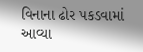વિનાના ઢોર પકડવામાં આવ્યા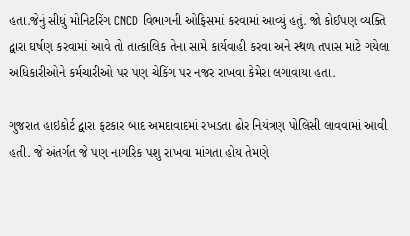હતા.જેનું સીધું મોનિટરિંગ CNCD વિભાગની ઓફિસમાં કરવામાં આવ્યું હતું. જો કોઈપણ વ્યક્તિ દ્વારા ઘર્ષણ કરવામાં આવે તો તાત્કાલિક તેના સામે કાર્યવાહી કરવા અને સ્થળ તપાસ માટે ગયેલા અધિકારીઓને કર્મચારીઓ પર પણ ચેકિંગ પર નજર રાખવા કેમેરા લગાવાયા હતા.

ગુજરાત હાઇકોર્ટ દ્વારા ફટકાર બાદ અમદાવાદમાં રખડતા ઢોર નિયંત્રણ પોલિસી લાવવામાં આવી હતી. જે અંતર્ગત જે પણ નાગરિક પશુ રાખવા માંગતા હોય તેમણે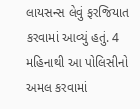લાયસન્સ લેવું ફરજિયાત કરવામાં આવ્યું હતું. 4 મહિનાથી આ પોલિસીનો અમલ કરવામાં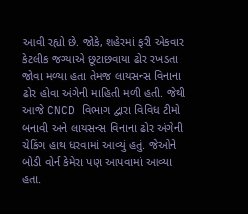આવી રહ્યો છે. જોકે, શહેરમાં ફરી એકવાર કેટલીક જગ્યાએ છૂટાછવાયા ઢોર રખડતા જોવા મળ્યા હતા તેમજ લાયસન્સ વિનાના ઢોર હોવા અંગેની માહિતી મળી હતી. જેથી આજે CNCD વિભાગ દ્વારા વિવિધ ટીમો બનાવી અને લાયસન્સ વિનાના ઢોર અંગેની ચેકિંગ હાથ ધરવામાં આવ્યું હતું. જેઓને બોડી વોર્ન કેમેરા પણ આપવામાં આવ્યા હતા.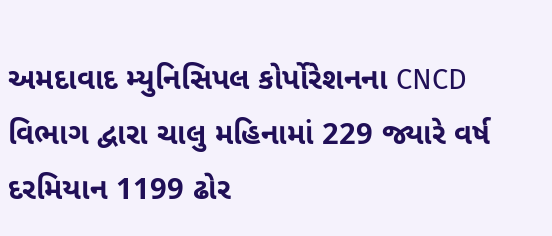અમદાવાદ મ્યુનિસિપલ કોર્પોરેશનના CNCD વિભાગ દ્વારા ચાલુ મહિનામાં 229 જ્યારે વર્ષ દરમિયાન 1199 ઢોર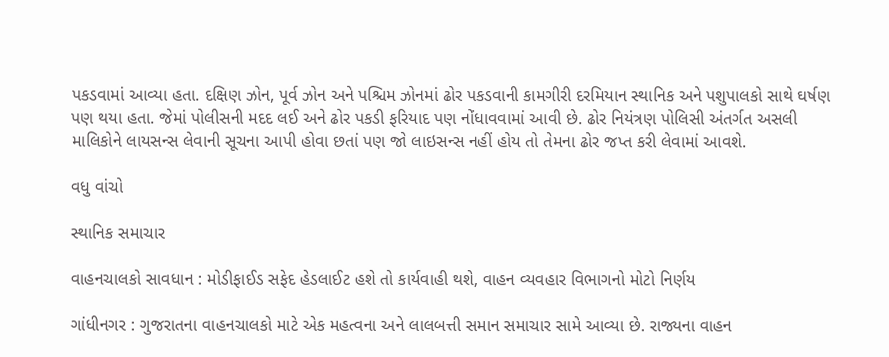પકડવામાં આવ્યા હતા. દક્ષિણ ઝોન, પૂર્વ ઝોન અને પશ્ચિમ ઝોનમાં ઢોર પકડવાની કામગીરી દરમિયાન સ્થાનિક અને પશુપાલકો સાથે ઘર્ષણ પણ થયા હતા. જેમાં પોલીસની મદદ લઈ અને ઢોર પકડી ફરિયાદ પણ નોંધાવવામાં આવી છે. ઢોર નિયંત્રણ પોલિસી અંતર્ગત અસલી માલિકોને લાયસન્સ લેવાની સૂચના આપી હોવા છતાં પણ જો લાઇસન્સ નહીં હોય તો તેમના ઢોર જપ્ત કરી લેવામાં આવશે.

વધુ વાંચો

સ્થાનિક સમાચાર

વાહનચાલકો સાવધાન : મોડીફાઈડ સફેદ હેડલાઈટ હશે તો કાર્યવાહી થશે, વાહન વ્યવહાર વિભાગનો મોટો નિર્ણય

ગાંધીનગર : ગુજરાતના વાહનચાલકો માટે એક મહત્વના અને લાલબત્તી સમાન સમાચાર સામે આવ્યા છે. રાજ્યના વાહન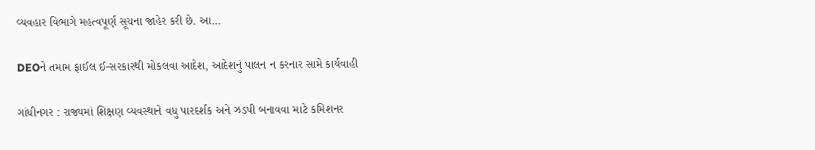વ્યવહાર વિભાગે મહત્વપૂર્ણ સૂચના જાહેર કરી છે. આ...

DEOને તમામ ફાઈલ ઈ-સરકારથી મોકલવા આદેશ, આદેશનું પાલન ન કરનાર સામે કાર્યવાહી

ગાંધીનગર : રાજ્યમાં શિક્ષણ વ્યવસ્થાને વધુ પારદર્શક અને ઝડપી બનાવવા માટે કમિશનર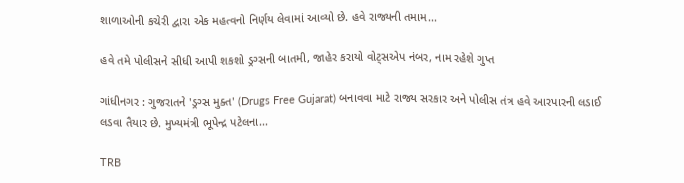શાળાઓની કચેરી દ્વારા એક મહત્વનો નિર્ણય લેવામાં આવ્યો છે. હવે રાજ્યની તમામ...

હવે તમે પોલીસને સીધી આપી શકશો ડ્રગ્સની બાતમી, જાહેર કરાયો વોટ્સએપ નંબર, નામ રહેશે ગુપ્ત

ગાંધીનગર : ગુજરાતને 'ડ્રગ્સ મુક્ત' (Drugs Free Gujarat) બનાવવા માટે રાજ્ય સરકાર અને પોલીસ તંત્ર હવે આરપારની લડાઈ લડવા તૈયાર છે. મુખ્યમંત્રી ભૂપેન્દ્ર પટેલના...

TRB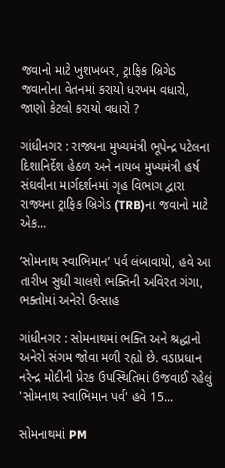જવાનો માટે ખુશખબર, ટ્રાફિક બ્રિગેડ જવાનોના વેતનમાં કરાયો ધરખમ વધારો, જાણો કેટલો કરાયો વધારો ?

ગાંધીનગર : રાજ્યના મુખ્યમંત્રી ભૂપેન્દ્ર પટેલના દિશાનિર્દેશ હેઠળ અને નાયબ મુખ્યમંત્રી હર્ષ સંઘવીના માર્ગદર્શનમાં ગૃહ વિભાગ દ્વારા રાજ્યના ટ્રાફિક બ્રિગેડ (TRB)ના જવાનો માટે એક...

‘સોમનાથ સ્વાભિમાન’ પર્વ લંબાવાયો, હવે આ તારીખ સુધી ચાલશે ભક્તિની અવિરત ગંગા, ભક્તોમાં અનેરો ઉત્સાહ

ગાંધીનગર : સોમનાથમાં ભક્તિ અને શ્રદ્ધાનો અનેરો સંગમ જોવા મળી રહ્યો છે. વડાપ્રધાન નરેન્દ્ર મોદીની પ્રેરક ઉપસ્થિતિમાં ઉજવાઈ રહેલું 'સોમનાથ સ્વાભિમાન પર્વ' હવે 15...

સોમનાથમાં PM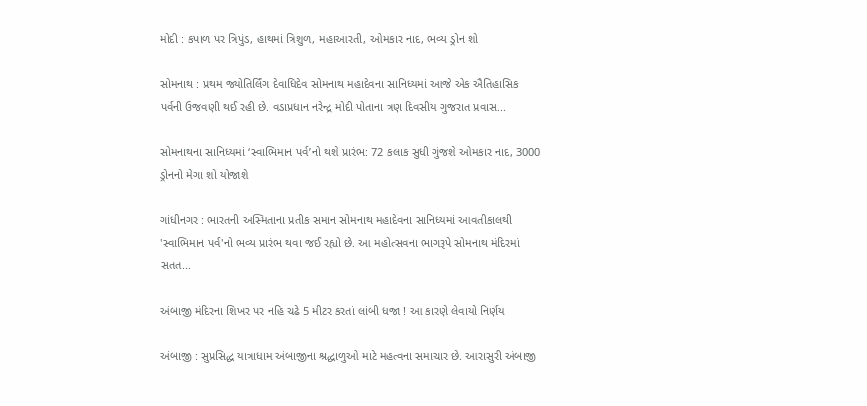મોદી : કપાળ પર ત્રિપુંડ, હાથમાં ત્રિશુળ, મહાઆરતી, ઓમકાર નાદ, ભવ્ય ડ્રોન શો

સોમનાથ : પ્રથમ જ્યોતિર્લિંગ દેવાધિદેવ સોમનાથ મહાદેવના સાનિધ્યમાં આજે એક ઐતિહાસિક પર્વની ઉજવણી થઈ રહી છે. વડાપ્રધાન નરેન્દ્ર મોદી પોતાના ત્રણ દિવસીય ગુજરાત પ્રવાસ...

સોમનાથના સાનિધ્યમાં ‘સ્વાભિમાન પર્વ’નો થશે પ્રારંભ: 72 કલાક સુધી ગુંજશે ઓમકાર નાદ, 3000 ડ્રોનનો મેગા શો યોજાશે

ગાંધીનગર : ભારતની અસ્મિતાના પ્રતીક સમાન સોમનાથ મહાદેવના સાનિધ્યમાં આવતીકાલથી 'સ્વાભિમાન પર્વ'નો ભવ્ય પ્રારંભ થવા જઈ રહ્યો છે. આ મહોત્સવના ભાગરૂપે સોમનાથ મંદિરમાં સતત...

અંબાજી મંદિરના શિખર પર નહિ ચઢે 5 મીટર કરતાં લાંબી ધજા ! આ કારણે લેવાયો નિર્ણય

અંબાજી : સુપ્રસિદ્ધ યાત્રાધામ અંબાજીના શ્રદ્ધાળુઓ માટે મહત્વના સમાચાર છે. આરાસુરી અંબાજી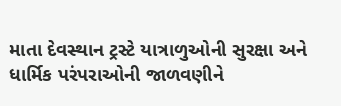માતા દેવસ્થાન ટ્રસ્ટે યાત્રાળુઓની સુરક્ષા અને ધાર્મિક પરંપરાઓની જાળવણીને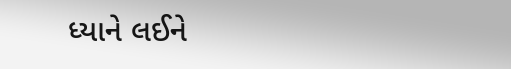ધ્યાને લઈને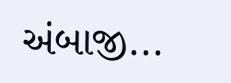અંબાજી...